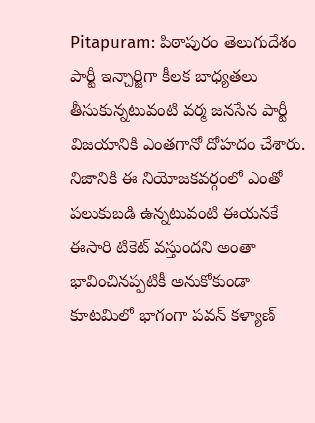Pitapuram: పిఠాపురం తెలుగుదేశం పార్టీ ఇన్చార్జిగా కీలక బాధ్యతలు తీసుకున్నటువంటి వర్మ జనసేన పార్టీ విజయానికి ఎంతగానో దోహదం చేశారు. నిజానికి ఈ నియోజకవర్గంలో ఎంతో పలుకుబడి ఉన్నటువంటి ఈయనకే ఈసారి టికెట్ వస్తుందని అంతా భావించినప్పటికీ అనుకోకుండా కూటమిలో భాగంగా పవన్ కళ్యాణ్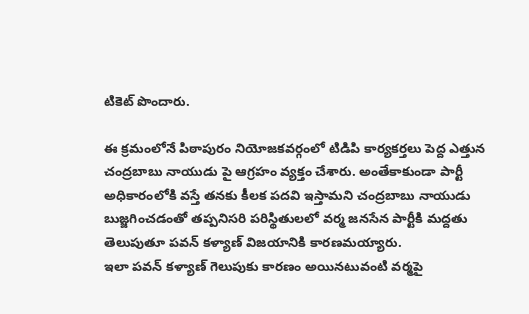టికెట్ పొందారు.

ఈ క్రమంలోనే పిఠాపురం నియోజకవర్గంలో టిడిపి కార్యకర్తలు పెద్ద ఎత్తున చంద్రబాబు నాయుడు పై ఆగ్రహం వ్యక్తం చేశారు. అంతేకాకుండా పార్టీ అధికారంలోకి వస్తే తనకు కీలక పదవి ఇస్తామని చంద్రబాబు నాయుడు బుజ్జగించడంతో తప్పనిసరి పరిస్థితులలో వర్మ జనసేన పార్టీకి మద్దతు తెలుపుతూ పవన్ కళ్యాణ్ విజయానికి కారణమయ్యారు.
ఇలా పవన్ కళ్యాణ్ గెలుపుకు కారణం అయినటువంటి వర్మపై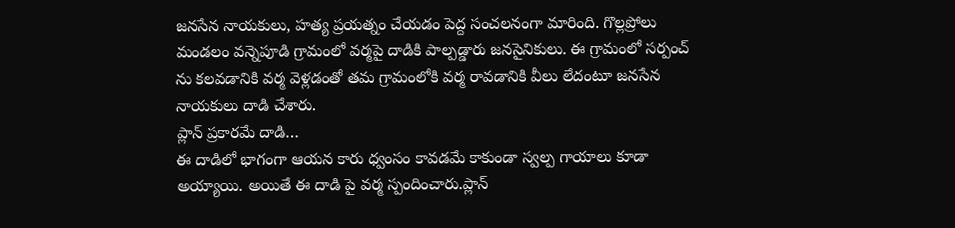జనసేన నాయకులు, హత్య ప్రయత్నం చేయడం పెద్ద సంచలనంగా మారింది. గొల్లప్రోలు మండలం వన్నెపూడి గ్రామంలో వర్మపై దాడికి పాల్పడ్డారు జనసైనికులు. ఈ గ్రామంలో సర్పంచ్ ను కలవడానికి వర్మ వెళ్లడంతో తమ గ్రామంలోకి వర్మ రావడానికి వీలు లేదంటూ జనసేన నాయకులు దాడి చేశారు.
ప్లాన్ ప్రకారమే దాడి…
ఈ దాడిలో భాగంగా ఆయన కారు ధ్వంసం కావడమే కాకుండా స్వల్ప గాయాలు కూడా అయ్యాయి. అయితే ఈ దాడి పై వర్మ స్పందించారు.ప్లాన్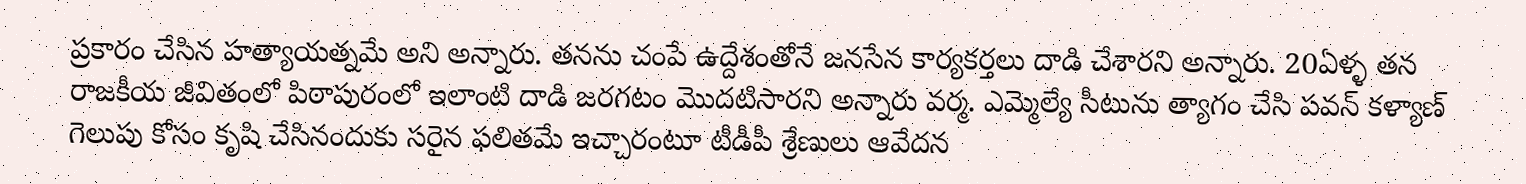ప్రకారం చేసిన హత్యాయత్నమే అని అన్నారు. తనను చంపే ఉద్దేశంతోనే జనసేన కార్యకర్తలు దాడి చేశారని అన్నారు. 20ఏళ్ళ తన రాజకీయ జీవితంలో పిఠాపురంలో ఇలాంటి దాడి జరగటం మొదటిసారని అన్నారు వర్మ. ఎమ్మెల్యే సీటును త్యాగం చేసి పవన్ కళ్యాణ్ గెలుపు కోసం కృషి చేసినందుకు సరైన ఫలితమే ఇచ్చారంటూ టీడీపీ శ్రేణులు ఆవేదన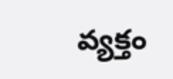వ్యక్తం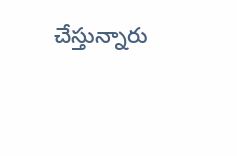చేస్తున్నారు